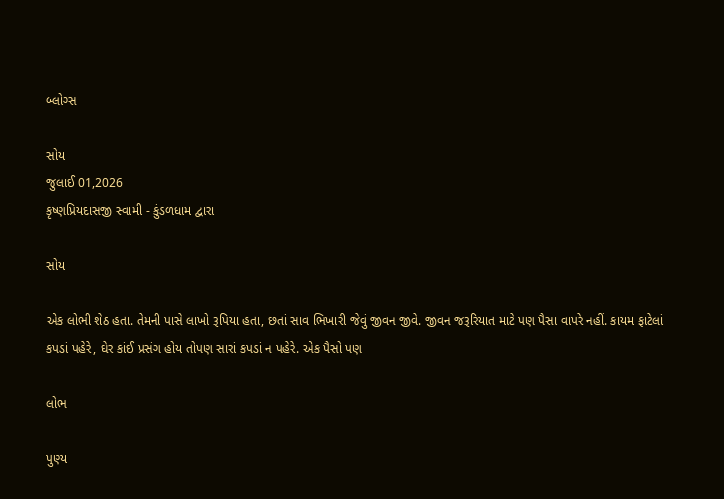બ્લોગ્સ

સોય
જુલાઈ 01,2026
કૃષ્ણપ્રિયદાસજી સ્વામી - કુંડળધામ દ્વારા

સોય

એક લોભી શેઠ હતા. તેમની પાસે લાખો રૂપિયા હતા, છતાં સાવ ભિખારી જેવું જીવન જીવે. જીવન જરૂરિયાત માટે પણ પૈસા વાપરે નહીં. કાયમ ફાટેલાં કપડાં પહેરે, ઘેર કાંઈ પ્રસંગ હોય તોપણ સારાં કપડાં ન પહેરે. એક પૈસો પણ

લોભ

પુણ્ય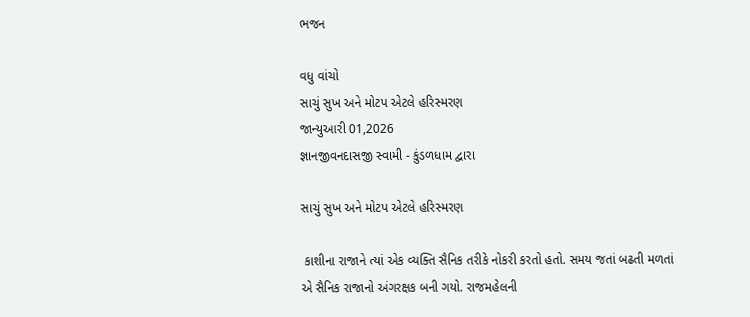ભજન

વધુ વાંચો
સાચું સુખ અને મોટપ એટલે હરિસ્મરણ
જાન્યુઆરી 01,2026
જ્ઞાનજીવનદાસજી સ્વામી - કુંડળધામ દ્વારા

સાચું સુખ અને મોટપ એટલે હરિસ્મરણ

 કાશીના રાજાને ત્યાં એક વ્યક્તિ સૈનિક તરીકે નોકરી કરતો હતો. સમય જતાં બઢતી મળતાં એ સૈનિક રાજાનો અંગરક્ષક બની ગયો. રાજમહેલની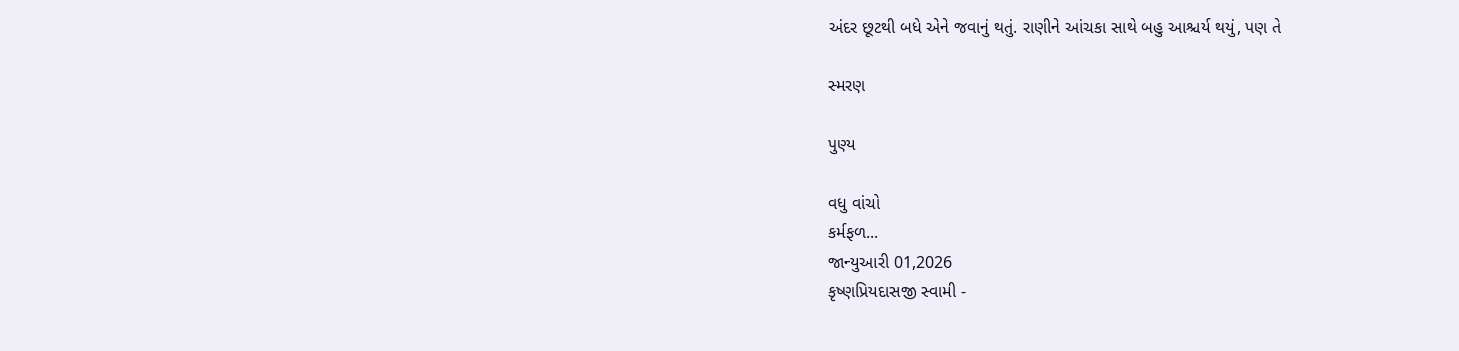અંદર છૂટથી બધે એને જવાનું થતું. રાણીને આંચકા સાથે બહુ આશ્ચર્ય થયું, પણ તે

સ્મરણ

પુણ્ય

વધુ વાંચો
કર્મફળ...
જાન્યુઆરી 01,2026
કૃષ્ણપ્રિયદાસજી સ્વામી -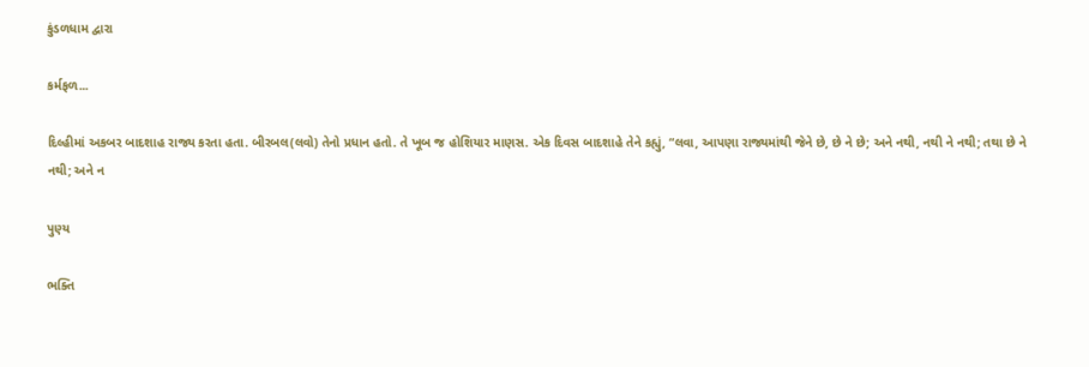કુંડળધામ દ્વારા

કર્મફળ...

દિલ્હીમાં અકબર બાદશાહ રાજ્ય કરતા હતા. બીરબલ(લવો) તેનો પ્રધાન હતો. તે ખૂબ જ હોશિયાર માણસ. એક દિવસ બાદશાહે તેને કહ્યું, “લવા, આપણા રાજ્યમાંથી જેને છે, છે ને છે; અને નથી, નથી ને નથી; તથા છે ને નથી; અને ન

પુણ્ય

ભક્તિ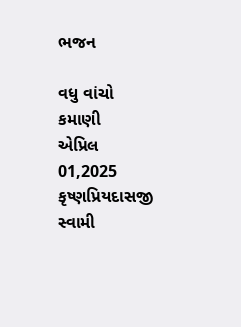ભજન

વધુ વાંચો
કમાણી
એપ્રિલ 01,2025
કૃષ્ણપ્રિયદાસજી સ્વામી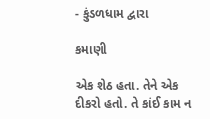- કુંડળધામ દ્વારા

કમાણી

એક શેઠ હતા. તેને એક દીકરો હતો. તે કાંઈ કામ ન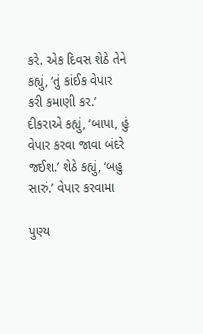કરે. એક દિવસ શેઠે તેને કહ્યું, ‘તું કાંઈક વેપાર કરી કમાણી કર.’ દીકરાએ કહ્યું, ‘બાપા, હું વેપાર કરવા જાવા બંદરે જઈશ.’ શેઠે કહ્યું, ‘બહુ સારું.’ વેપાર કરવામા

પુણ્ય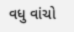વધુ વાંચો